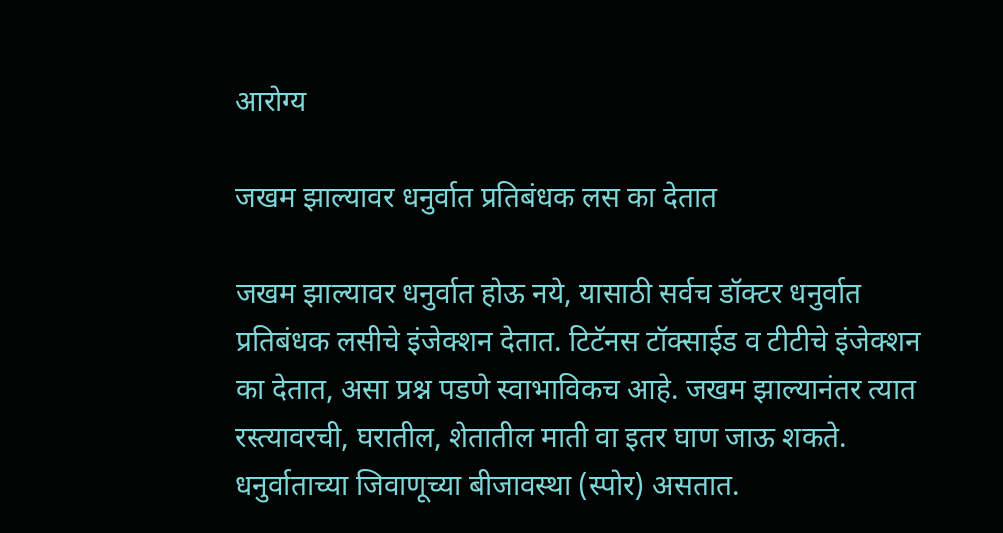आरोग्य

जखम झाल्यावर धनुर्वात प्रतिबंधक लस का देतात

जखम झाल्यावर धनुर्वात होऊ नये, यासाठी सर्वच डॉक्टर धनुर्वात प्रतिबंधक लसीचे इंजेक्शन देतात. टिटॅनस टॉक्साईड व टीटीचे इंजेक्शन का देतात, असा प्रश्न पडणे स्वाभाविकच आहे. जखम झाल्यानंतर त्यात रस्त्यावरची, घरातील, शेतातील माती वा इतर घाण जाऊ शकते. धनुर्वाताच्या जिवाणूच्या बीजावस्था (स्पोर) असतात.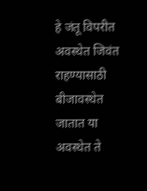हे जंतू विपरीत अवस्थेत जिवंत राहण्यासाठी बीजावस्थेत जातात या अवस्थेत ते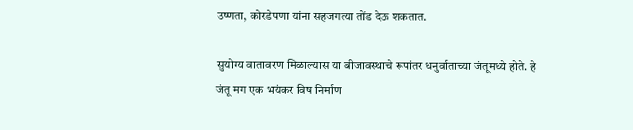उष्णता, कोरडेपणा यांना सहजगत्या तोंड देऊ शकतात.

सुयोग्य वातावरण मिळाल्यास या बीजावस्थाचे रूपांतर धनुर्वाताच्या जंतूमध्ये होते. हे जंतू मग एक भयंकर विष निर्माण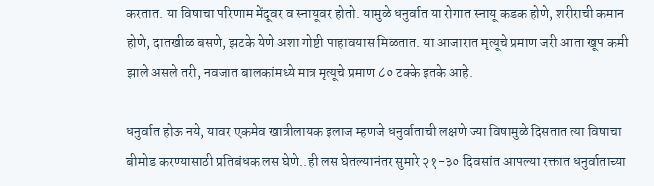करतात. या विषाचा परिणाम मेंदूवर व स्नायूवर होतो. यामुळे धनुर्वात या रोगात स्नायू कडक होणे, शरीराची कमान होणे, दातखीळ बसणे, झटके येणे अशा गोष्टी पाहावयास मिळतात. या आजारात मृत्यूचे प्रमाण जरी आता खूप कमी झाले असले तरी, नवजात बालकांमध्ये मात्र मृत्यूचे प्रमाण ८० टक्के इतके आहे.

धनुर्वात होऊ नये, यावर एकमेव खात्रीलायक इलाज म्हणजे धनुर्वाताची लक्षणे ज्या विषामुळे दिसतात त्या विषाचा बीमोड करण्यासाठी प्रतिबंधक लस घेणे..ही लस घेतल्यानंतर सुमारे २१-३० दिवसांत आपल्या रक्तात धनुर्वाताच्या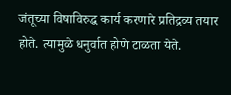जंतूच्या विषाविरुद्ध कार्य करणारे प्रतिद्रव्य तयार होते. त्यामुळे धनुर्वात होणे टाळता येते.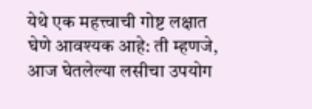येथे एक महत्त्वाची गोष्ट लक्षात घेणे आवश्यक आहे: ती म्हणजे, आज घेतलेल्या लसीचा उपयोग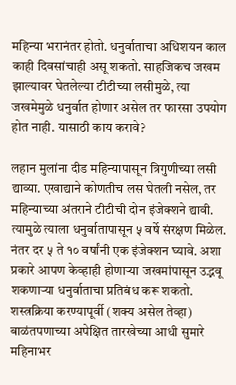महिन्या भरानंतर होतो. धनुर्वाताचा अधिशयन काल काही दिवसांचाही असू शकतो. साहजिकच जखम झाल्यावर घेतलेल्या टीटीच्या लसीमुळे, त्या जखमेमुळे धनुर्वात होणार असेल तर फारसा उपयोग होत नाही. यासाठी काय करावे?

लहान मुलांना दीड महिन्यापासून त्रिगुणीच्या लसी द्याव्या. एखाद्याने कोणतीच लस घेतली नसेल, तर महिन्याच्या अंतराने टीटीची दोन इंजेक्शने द्यावी. त्यामुळे त्याला धनुर्वातापासून ५ वर्षे संरक्षण मिळेल. नंतर दर ५ ते १० वर्षांनी एक इंजेक्शन घ्यावे. अशा प्रकारे आपण केव्हाही होणाऱ्या जखमांपासून उद्भवू शकणाऱ्या धनुर्वाताचा प्रतिबंध करू शकतो. शस्त्रक्रिया करण्यापूर्वी (शक्य असेल तेव्हा) बाळंतपणाच्या अपेक्षित तारखेच्या आधी सुमारे महिनाभर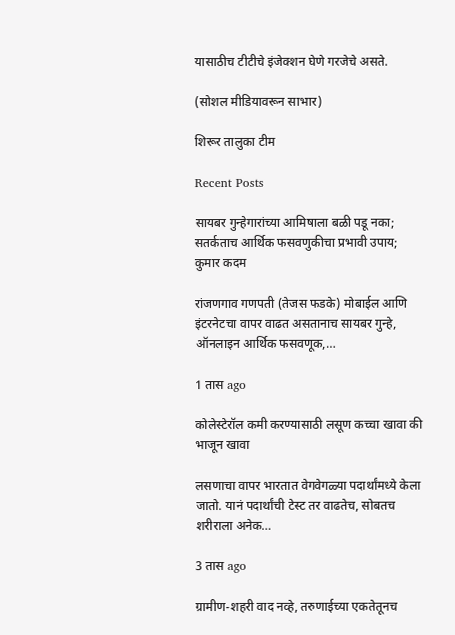यासाठीच टीटीचे इंजेक्शन घेणे गरजेचे असते.

(सोशल मीडियावरून साभार)

शिरूर तालुका टीम

Recent Posts

सायबर गुन्हेगारांच्या आमिषाला बळी पडू नका; सतर्कताच आर्थिक फसवणुकीचा प्रभावी उपाय; कुमार कदम

रांजणगाव गणपती (तेजस फडके) मोबाईल आणि इंटरनेटचा वापर वाढत असतानाच सायबर गुन्हे, ऑनलाइन आर्थिक फसवणूक,…

1 तास ago

कोलेस्टेरॉल कमी करण्यासाठी लसूण कच्चा खावा की भाजून खावा

लसणाचा वापर भारतात वेगवेगळ्या पदार्थांमध्ये केला जातो. यानं पदार्थांची टेस्ट तर वाढतेच, सोबतच शरीराला अनेक…

3 तास ago

ग्रामीण-शहरी वाद नव्हे, तरुणाईच्या एकतेतूनच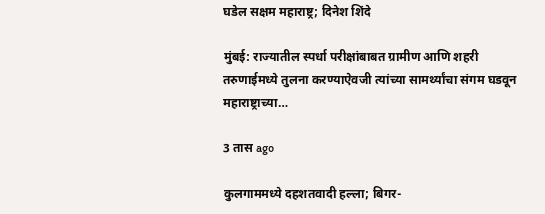घडेल सक्षम महाराष्ट्र; दिनेश शिंदे

मुंबई: राज्यातील स्पर्धा परीक्षांबाबत ग्रामीण आणि शहरी तरुणाईमध्ये तुलना करण्याऐवजी त्यांच्या सामर्थ्यांचा संगम घडवून महाराष्ट्राच्या…

3 तास ago

कुलगाममध्ये दहशतवादी हल्ला; बिगर-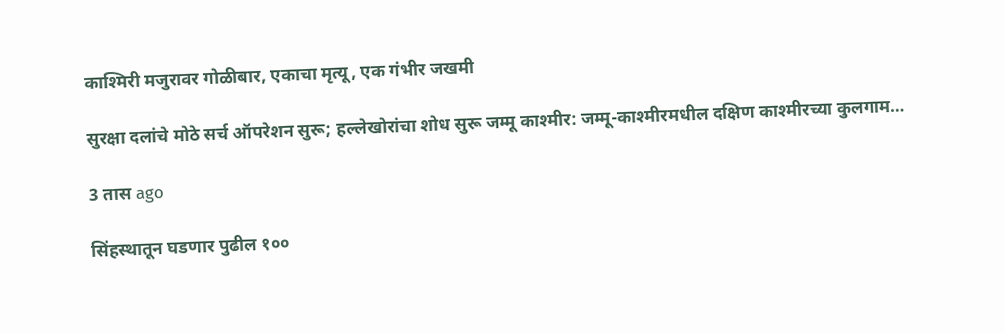काश्मिरी मजुरावर गोळीबार, एकाचा मृत्यू, एक गंभीर जखमी

सुरक्षा दलांचे मोठे सर्च ऑपरेशन सुरू; हल्लेखोरांचा शोध सुरू जम्मू काश्मीर: जम्मू-काश्मीरमधील दक्षिण काश्मीरच्या कुलगाम…

3 तास ago

सिंहस्थातून घडणार पुढील १००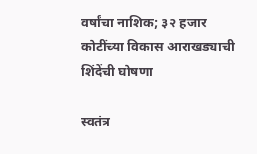वर्षांचा नाशिक; ३२ हजार कोटींच्या विकास आराखड्याची शिंदेंची घोषणा

स्वतंत्र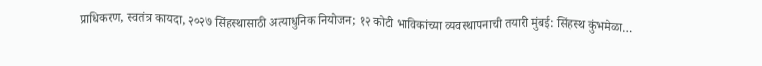प्राधिकरण, स्वतंत्र कायदा, २०२७ सिंहस्थासाठी अत्याधुनिक नियोजन; १२ कोटी भाविकांच्या व्यवस्थापनाची तयारी मुंबई: सिंहस्थ कुंभमेळा…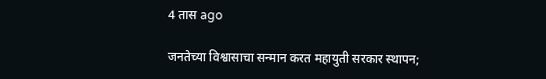4 तास ago

जनतेच्या विश्वासाचा सन्मान करत महायुती सरकार स्थापन;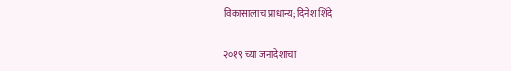विकासालाच प्राधान्य; दिनेश शिंदे

२०१९ च्या जनादेशाचा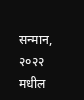सन्मान, २०२२ मधील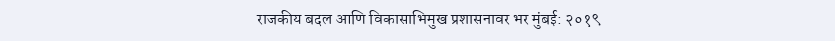राजकीय बदल आणि विकासाभिमुख प्रशासनावर भर मुंबई: २०१९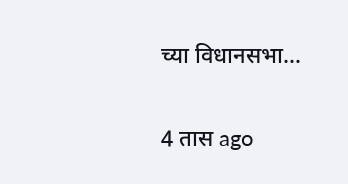च्या विधानसभा…

4 तास ago